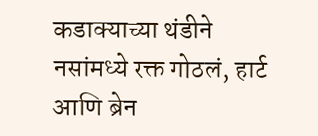कडाक्याच्या थंडीने नसांमध्ये रक्त गोठलं, हार्ट आणि ब्रेन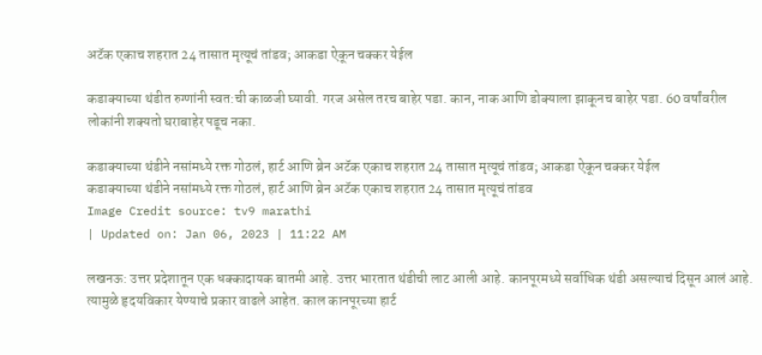अटॅक एकाच शहरात 24 तासात मृत्यूचं तांडव; आकडा ऐकून चक्कर येईल

कडाक्याच्या थंडीत रुग्णांनी स्वत:ची काळजी घ्यावी. गरज असेल तरच बाहेर पडा. कान, नाक आणि डोक्याला झाकूनच बाहेर पडा. 60 वर्षांवरील लोकांनी शक्यतो घराबाहेर पडूच नका.

कडाक्याच्या थंडीने नसांमध्ये रक्त गोठलं, हार्ट आणि ब्रेन अटॅक एकाच शहरात 24 तासात मृत्यूचं तांडव; आकडा ऐकून चक्कर येईल
कडाक्याच्या थंडीने नसांमध्ये रक्त गोठलं, हार्ट आणि ब्रेन अटॅक एकाच शहरात 24 तासात मृत्यूचं तांडव
Image Credit source: tv9 marathi
| Updated on: Jan 06, 2023 | 11:22 AM

लखनऊ: उत्तर प्रदेशातून एक धक्कादायक बातमी आहे. उत्तर भारतात थंडीची लाट आली आहे. कानपूरमध्ये सर्वाधिक थंडी असल्याचं दिसून आलं आहे. त्यामुळे हृदयविकार येण्याचे प्रकार वाढले आहेत. काल कानपूरच्या हार्ट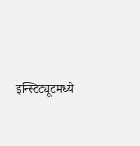इन्स्टिट्यूटमध्ये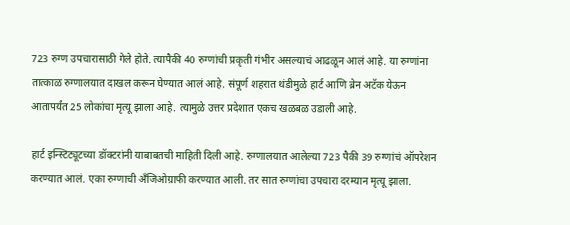723 रुग्ण उपचारासाठी गेले होते. त्यापैकी 40 रुग्णांची प्रकृती गंभीर असल्याचं आढळून आलं आहे. या रुग्णांना तात्काळ रुग्णालयात दाखल करून घेण्यात आलं आहे. संपूर्ण शहरात थंडीमुळे हार्ट आणि ब्रेन अटॅक येऊन आतापर्यंत 25 लोकांचा मृत्यू झाला आहे. त्यामुळे उत्तर प्रदेशात एकच खळबळ उडाली आहे.

हार्ट इन्स्टिट्यूटच्या डॉक्टरांनी याबाबतची माहिती दिली आहे. रुग्णालयात आलेल्या 723 पैकी 39 रुग्णांचं ऑपरेशन करण्यात आलं. एका रुग्णाची अँजिओग्राफी करण्यात आली. तर सात रुग्णांचा उपचारा दरम्यान मृत्यू झाला.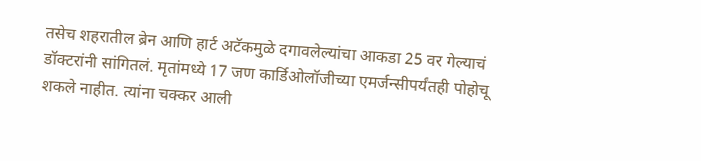तसेच शहरातील ब्रेन आणि हार्ट अटॅकमुळे दगावलेल्यांचा आकडा 25 वर गेल्याचं डॉक्टरांनी सांगितलं. मृतांमध्ये 17 जण कार्डिओलॉजीच्या एमर्जन्सीपर्यंतही पोहोचू शकले नाहीत. त्यांना चक्कर आली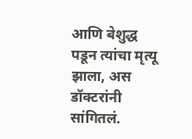आणि बेशुद्ध पडून त्यांचा मृत्यू झाला, अस डॉक्टरांनी सांगितलं.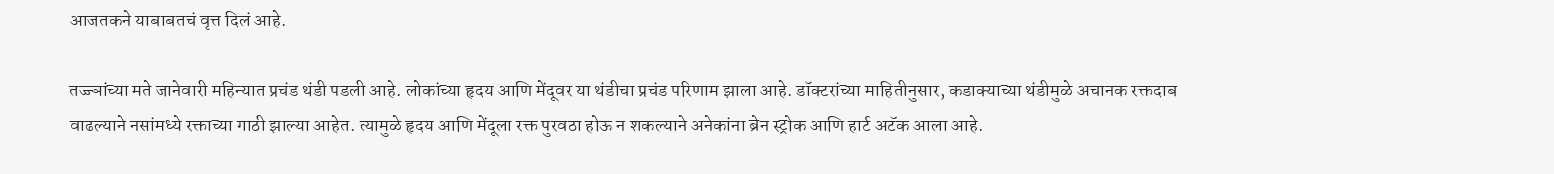आजतकने याबाबतचं वृत्त दिलं आहे.

तज्ज्ञांच्या मते जानेवारी महिन्यात प्रचंड थंडी पडली आहे. लोकांच्या हृदय आणि मेंदूवर या थंडीचा प्रचंड परिणाम झाला आहे. डॉक्टरांच्या माहितीनुसार, कडाक्याच्या थंडीमुळे अचानक रक्तदाब वाढल्याने नसांमध्ये रक्ताच्या गाठी झाल्या आहेत. त्यामुळे हृदय आणि मेंदूला रक्त पुरवठा होऊ न शकल्याने अनेकांना ब्रेन स्ट्रोक आणि हार्ट अटॅक आला आहे.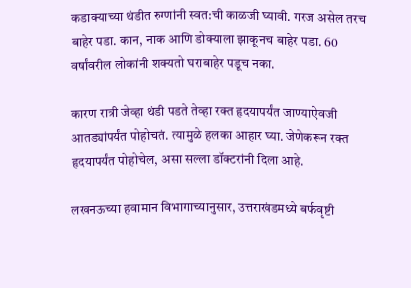कडाक्याच्या थंडीत रुग्णांनी स्वत:ची काळजी घ्यावी. गरज असेल तरच बाहेर पडा. कान, नाक आणि डोक्याला झाकूनच बाहेर पडा. 60 वर्षांवरील लोकांनी शक्यतो घराबाहेर पडूच नका.

कारण रात्री जेव्हा थंडी पडते तेव्हा रक्त हृदयापर्यंत जाण्याऐवजी आतड्यांपर्यंत पोहोचतं. त्यामुळे हलका आहार घ्या. जेणेकरून रक्त हृदयापर्यंत पोहोचेल, असा सल्ला डॉक्टरांनी दिला आहे.

लखनऊच्या हवामान विभागाच्यानुसार, उत्तराखंडमध्ये बर्फवृष्टी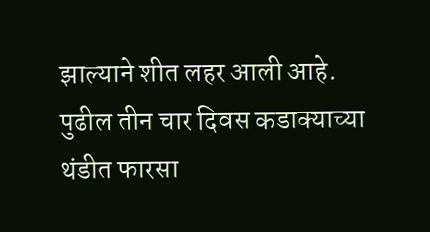झाल्याने शीत लहर आली आहे. पुढील तीन चार दिवस कडाक्याच्या थंडीत फारसा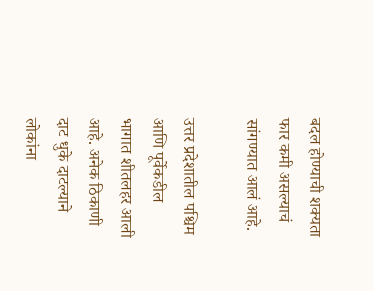बदल होण्याची शक्यता फार कमी असल्याचं सांगण्यात आलं आहे.

उत्तर प्रदेशातील पश्चिम आणि पूर्वेकडील भागात शीतलहर आली आहे. अनेक ठिकाणी दाट धुके दाटल्याने लोकांना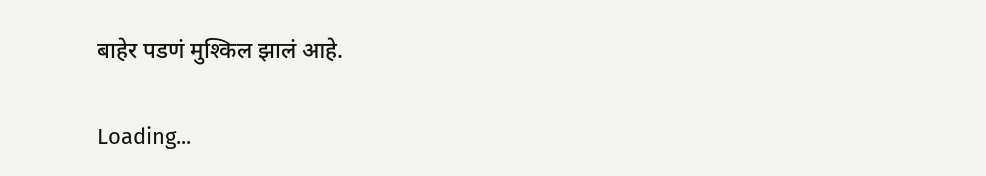बाहेर पडणं मुश्किल झालं आहे.

Loading...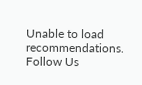Unable to load recommendations.
Follow Us